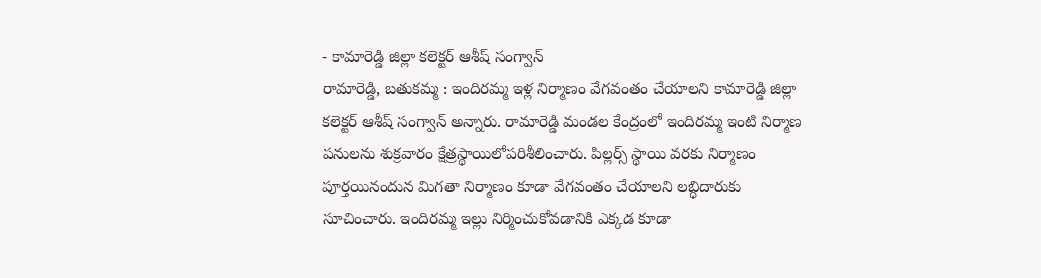- కామారెడ్డి జిల్లా కలెక్టర్ ఆశీష్ సంగ్వాన్
రామారెడ్డి, బతుకమ్మ : ఇందిరమ్మ ఇళ్ల నిర్మాణం వేగవంతం చేయాలని కామారెడ్డి జిల్లా కలెక్టర్ ఆశీష్ సంగ్వాన్ అన్నారు. రామారెడ్డి మండల కేంద్రంలో ఇందిరమ్మ ఇంటి నిర్మాణ పనులను శుక్రవారం క్షేత్రస్థాయిలోపరిశీలించారు. పిల్లర్స్ స్థాయి వరకు నిర్మాణం పూర్తయినందున మిగతా నిర్మాణం కూడా వేగవంతం చేయాలని లబ్ధిదారుకు సూచించారు. ఇందిరమ్మ ఇల్లు నిర్మించుకోవడానికి ఎక్కడ కూడా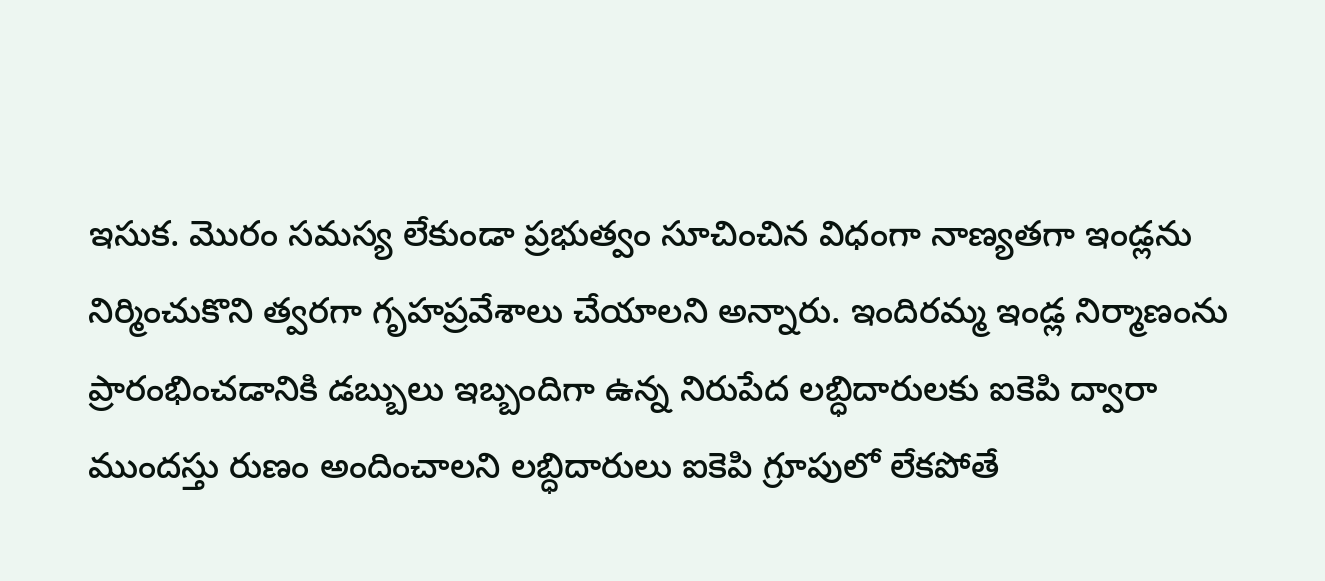ఇసుక. మొరం సమస్య లేకుండా ప్రభుత్వం సూచించిన విధంగా నాణ్యతగా ఇండ్లను నిర్మించుకొని త్వరగా గృహప్రవేశాలు చేయాలని అన్నారు. ఇందిరమ్మ ఇండ్ల నిర్మాణంను ప్రారంభించడానికి డబ్బులు ఇబ్బందిగా ఉన్న నిరుపేద లబ్ధిదారులకు ఐకెపి ద్వారా ముందస్తు రుణం అందించాలని లబ్ధిదారులు ఐకెపి గ్రూపులో లేకపోతే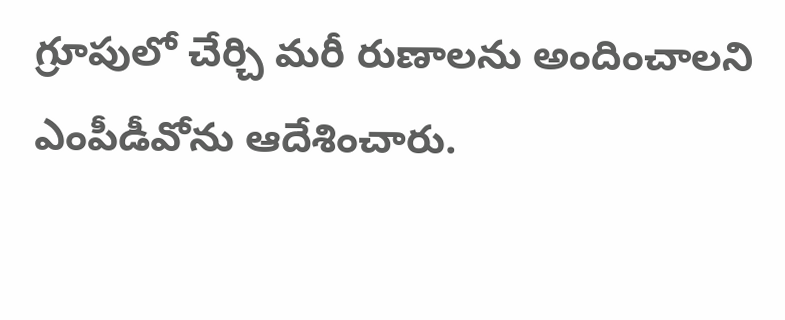గ్రూపులో చేర్చి మరీ రుణాలను అందించాలని ఎంపీడీవోను ఆదేశించారు.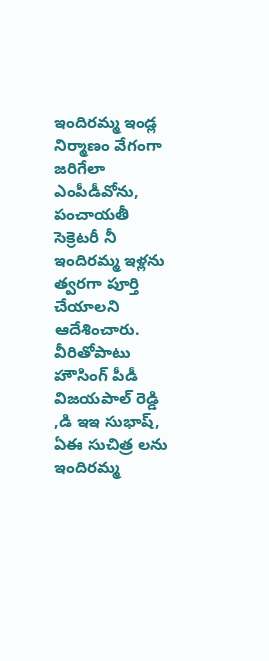ఇందిరమ్మ ఇండ్ల నిర్మాణం వేగంగా జరిగేలా ఎంపీడీవోను, పంచాయతీ సెక్రెటరీ నీ ఇందిరమ్మ ఇళ్లను త్వరగా పూర్తి చేయాలని ఆదేశించారు. వీరితోపాటు హౌసింగ్ పీడీ విజయపాల్ రెడ్డి ,డి ఇఇ సుభాష్, ఏఈ సుచిత్ర లను ఇందిరమ్మ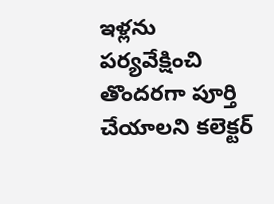ఇళ్లను పర్యవేక్షించి తొందరగా పూర్తి చేయాలని కలెక్టర్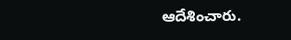ఆదేశించారు.